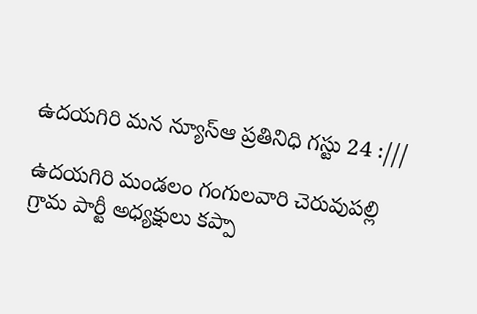ఉదయగిరి మన న్యూస్ఆ ప్రతినిధి గస్టు 24 :///

ఉదయగిరి మండలం గంగులవారి చెరువుపల్లి గ్రామ పార్టీ అధ్యక్షులు కప్పా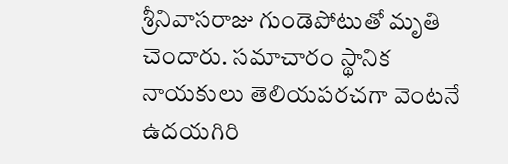శ్రీనివాసరాజు గుండెపోటుతో మృతి చెందారు. సమాచారం స్థానిక నాయకులు తెలియపరచగా వెంటనే ఉదయగిరి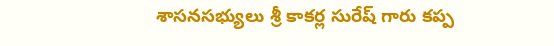శాసనసభ్యులు శ్రీ కాకర్ల సురేష్ గారు కప్ప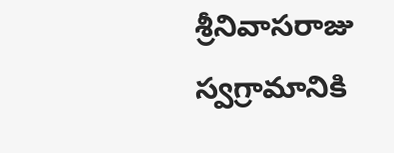శ్రీనివాసరాజు స్వగ్రామానికి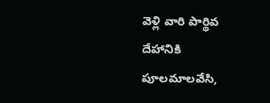వెళ్లి వారి పార్థివ దేహానికి పూలమాలవేసి,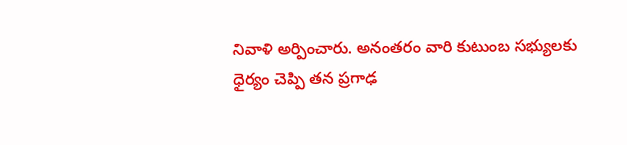నివాళి అర్పించారు. అనంతరం వారి కుటుంబ సభ్యులకు ధైర్యం చెప్పి తన ప్రగాఢ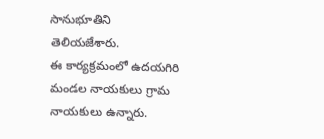సానుభూతిని తెలియజేశారు.
ఈ కార్యక్రమంలో ఉదయగిరి మండల నాయకులు గ్రామ నాయకులు ఉన్నారు.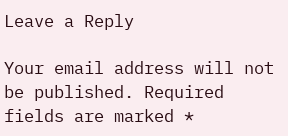Leave a Reply

Your email address will not be published. Required fields are marked *